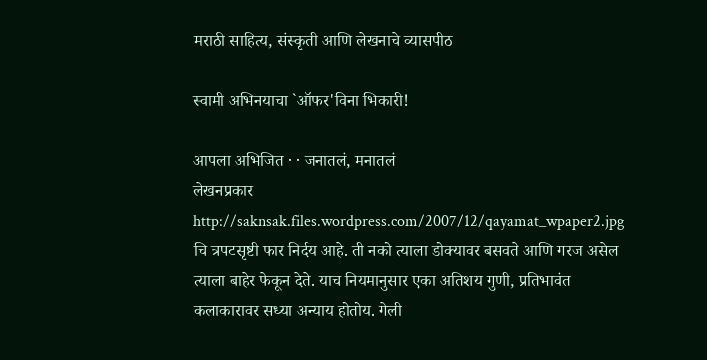मराठी साहित्य, संस्कृती आणि लेखनाचे व्यासपीठ

स्वामी अभिनयाचा `ऑफर'विना भिकारी!

आपला अभिजित · · जनातलं, मनातलं
लेखनप्रकार
http://saknsak.files.wordpress.com/2007/12/qayamat_wpaper2.jpg चि त्रपटसृष्टी फार निर्दय आहे. ती नको त्याला डोक्‍यावर बसवते आणि गरज असेल त्याला बाहेर फेकून देते. याच नियमानुसार एका अतिशय गुणी, प्रतिभावंत कलाकारावर सध्या अन्याय होतोय. गेली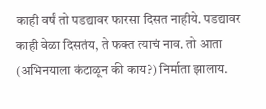काही वर्षं तो पडद्यावर फारसा दिसत नाहीये. पडद्यावर काही वेळा दिसतंय, ते फक्त त्याचं नाव. तो आता (अभिनयाला कंटाळून की काय?) निर्माता झालाय.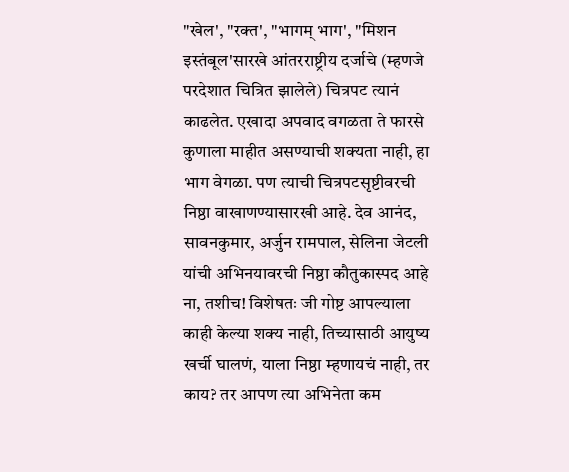"खेल', "रक्त', "भागम्‌ भाग', "मिशन इस्तंबूल'सारखे आंतरराष्ट्रीय दर्जाचे (म्हणजे परदेशात चित्रित झालेले) चित्रपट त्यानं काढलेत. एखादा अपवाद वगळता ते फारसे कुणाला माहीत असण्याची शक्‍यता नाही, हा भाग वेगळा. पण त्याची चित्रपटसृष्टीवरची निष्ठा वाखाणण्यासारखी आहे. देव आनंद, सावनकुमार, अर्जुन रामपाल, सेलिना जेटली यांची अभिनयावरची निष्ठा कौतुकास्पद आहे ना, तशीच! विशेषतः जी गोष्ट आपल्याला काही केल्या शक्‍य नाही, तिच्यासाठी आयुष्य खर्ची घालणं, याला निष्ठा म्हणायचं नाही, तर काय? तर आपण त्या अभिनेता कम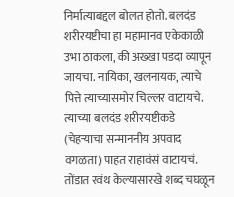निर्मात्याबद्दल बोलत होतो. बलदंड शरीरयष्टीचा हा महामानव एकेकाळी उभा ठाकला, की अख्खा पडदा व्यापून जायचा. नायिका, खलनायक, त्याचे पित्ते त्याच्यासमोर चिल्लर वाटायचे. त्याच्या बलदंड शरीरयष्टीकडे (चेहऱ्याचा सन्माननीय अपवाद वगळता) पाहत राहावंसं वाटायचं. तोंडात रवंथ केल्यासारखे शब्द चघळून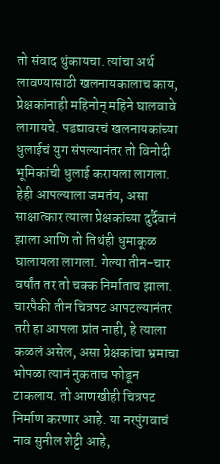तो संवाद थुंकायचा. त्यांचा अर्थ लावण्यासाठी खलनायकालाच काय, प्रेक्षकांनाही महिनोन्‌ महिने घालवावे लागायचे. पडद्यावरचं खलनायकांच्या धुलाईचं युग संपल्यानंतर तो विनोदी भूमिकांची धुलाई करायला लागला. हेही आपल्याला जमतंय, असा साक्षात्कार त्याला प्रेक्षकांच्या दुर्दैवानं झाला आणि तो तिथंही धुमाकूळ घालायला लागला. गेल्या तीन-चार वर्षांत तर तो चक्क निर्माताच झाला. चारपैकी तीन चित्रपट आपटल्यानंतर तरी हा आपला प्रांत नाही, हे त्याला कळलं असेल, असा प्रेक्षकांचा भ्रमाचा भोपळा त्यानं नुकताच फोडून टाकलाय. तो आणखीही चित्रपट निर्माण करणार आहे. या नरपुंगवाचं नाव सुनील शेट्टी आहे,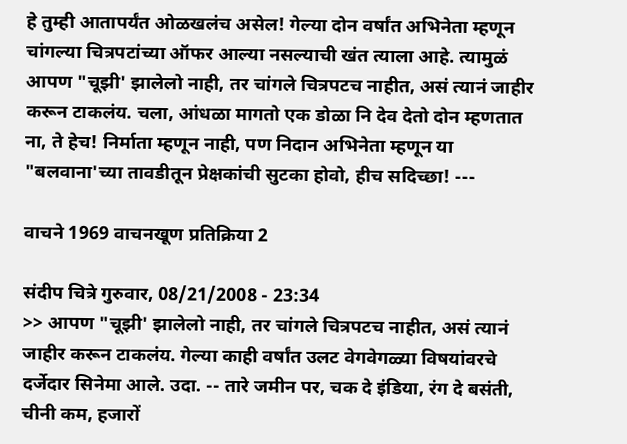हे तुम्ही आतापर्यंत ओळखलंच असेल! गेल्या दोन वर्षांत अभिनेता म्हणून चांगल्या चित्रपटांच्या ऑफर आल्या नसल्याची खंत त्याला आहे. त्यामुळं आपण "चूझी' झालेलो नाही, तर चांगले चित्रपटच नाहीत, असं त्यानं जाहीर करून टाकलंय. चला, आंधळा मागतो एक डोळा नि देव देतो दोन म्हणतात ना, ते हेच! निर्माता म्हणून नाही, पण निदान अभिनेता म्हणून या "बलवाना'च्या तावडीतून प्रेक्षकांची सुटका होवो, हीच सदिच्छा! ---

वाचने 1969 वाचनखूण प्रतिक्रिया 2

संदीप चित्रे गुरुवार, 08/21/2008 - 23:34
>> आपण "चूझी' झालेलो नाही, तर चांगले चित्रपटच नाहीत, असं त्यानं जाहीर करून टाकलंय. गेल्या काही वर्षांत उलट वेगवेगळ्या विषयांवरचे दर्जेदार सिनेमा आले. उदा. -- तारे जमीन पर, चक दे इंडिया, रंग दे बसंती, चीनी कम, हजारों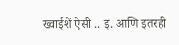ख्वाईशें ऐसी .. इ. आणि इतरही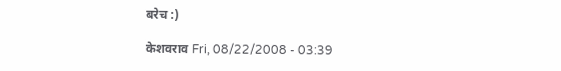बरेच :)

केशवराव Fri, 08/22/2008 - 03:39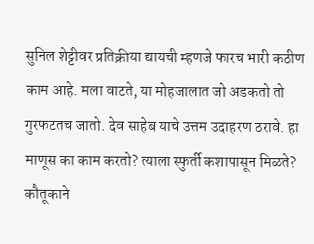सुनिल शेट्टीवर प्रतिक्रीया द्यायची म्हणजे फारच भारी कठीण काम आहे. मला वाटते, या मोहजालात जो अडकतो तो गुरफटतच जातो. देव साहेब याचे उत्तम उदाहरण ठरावे. हा माणूस का काम करतो? त्याला स्फुर्ती कशापासून मिळते? कौतूकाने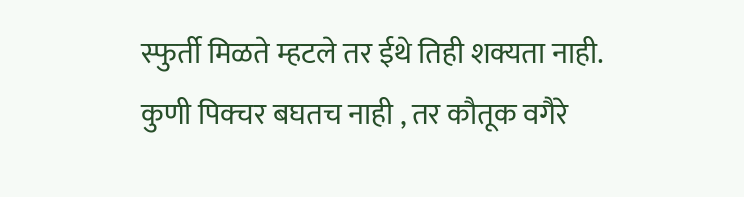स्फुर्ती मिळते म्हटले तर ईथे तिही शक्यता नाही. कुणी पिक्चर बघतच नाही , तर कौतूक वगैरे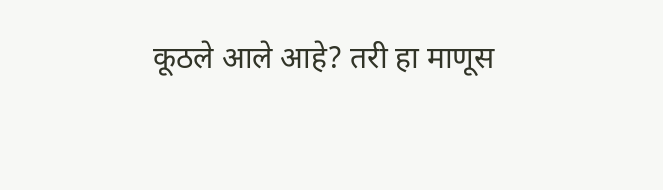कूठले आले आहे? तरी हा माणूस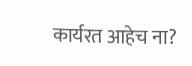कार्यरत आहेच ना?